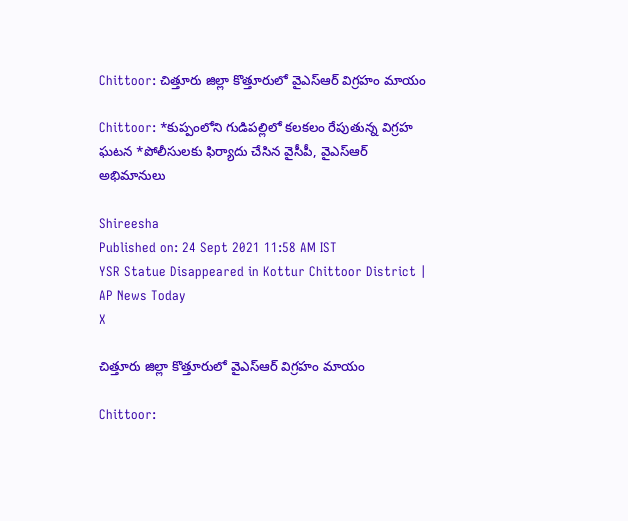Chittoor: చిత్తూరు జిల్లా కొత్తూరులో వైఎస్‌ఆర్‌ విగ్రహం మాయం

Chittoor: *కుప్పంలోని గుడిపల్లిలో కలకలం రేపుతున్న విగ్రహ ఘటన *పోలీసులకు ఫిర్యాదు చేసిన వైసీపీ, వైఎస్‌ఆర్‌ అభిమానులు

Shireesha
Published on: 24 Sept 2021 11:58 AM IST
YSR Statue Disappeared in Kottur Chittoor District | AP News Today
X

చిత్తూరు జిల్లా కొత్తూరులో వైఎస్‌ఆర్‌ విగ్రహం మాయం

Chittoor: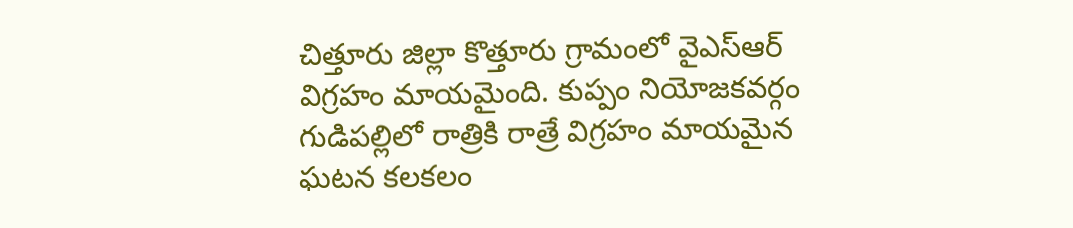చిత్తూరు జిల్లా కొత్తూరు గ్రామంలో వైఎస్‌ఆర్‌ విగ్రహం మాయమైంది. కుప్పం నియోజకవర్గం గుడిపల్లిలో రాత్రికి రాత్రే విగ్రహం మాయమైన ఘటన కలకలం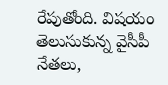రేపుతోంది. విషయం తెలుసుకున్న వైసీపీ నేతలు,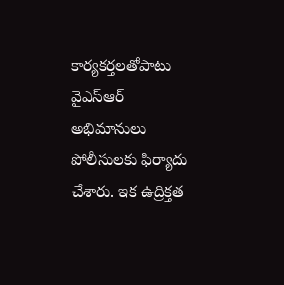కార్యకర్తలతోపాటు వైఎస్‌ఆర్‌ అభిమానులు పోలీసులకు ఫిర్యాదు చేశారు. ఇక ఉద్రిక్తత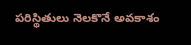పరిస్థితులు నెలకొనే అవకాశం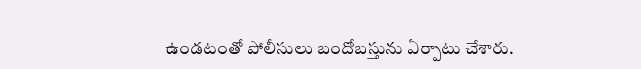ఉండటంతో పోలీసులు బందోబస్తును ఏర్పాటు చేశారు.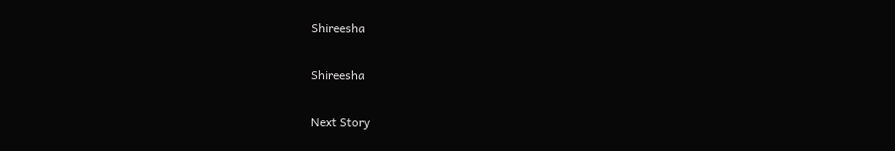Shireesha

Shireesha

Next Story